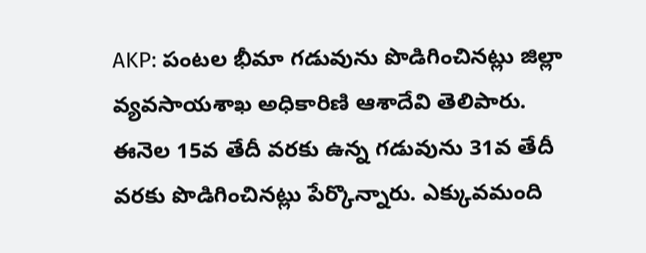AKP: పంటల భీమా గడువును పొడిగించినట్లు జిల్లా వ్యవసాయశాఖ అధికారిణి ఆశాదేవి తెలిపారు. ఈనెల 15వ తేదీ వరకు ఉన్న గడువును 31వ తేదీ వరకు పొడిగించినట్లు పేర్కొన్నారు. ఎక్కువమంది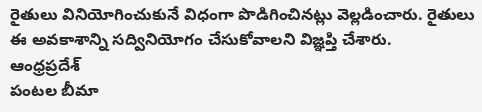రైతులు వినియోగించుకునే విధంగా పొడిగించినట్లు వెల్లడించారు. రైతులు ఈ అవకాశాన్ని సద్వినియోగం చేసుకోవాలని విజ్ఞప్తి చేశారు.
ఆంధ్రప్రదేశ్
పంటల బీమా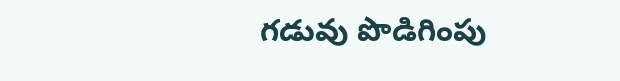గడువు పొడిగింపు